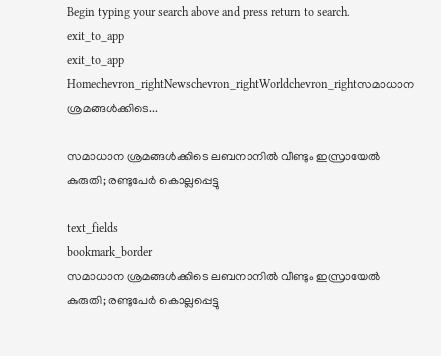Begin typing your search above and press return to search.
exit_to_app
exit_to_app
Homechevron_rightNewschevron_rightWorldchevron_rightസമാധാന ശ്രമങ്ങൾക്കിടെ...

സമാധാന ശ്രമങ്ങൾക്കിടെ ലബനാനിൽ വീണ്ടും ഇസ്രായേൽ കുരുതി; രണ്ടുപേർ കൊല്ലപ്പെട്ടു

text_fields
bookmark_border
സമാധാന ശ്രമങ്ങൾക്കിടെ ലബനാനിൽ വീണ്ടും ഇസ്രായേൽ കുരുതി; രണ്ടുപേർ കൊല്ലപ്പെട്ടു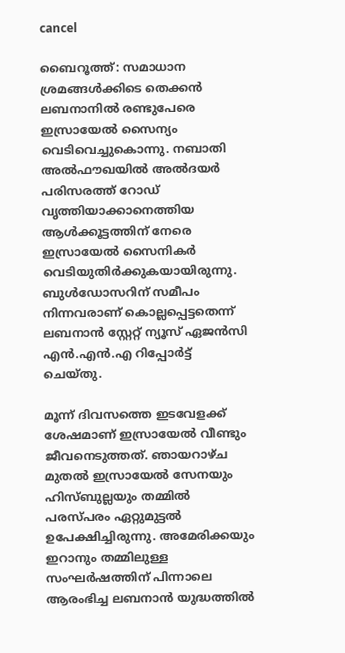cancel

ബൈറൂത്ത്: സമാധാന ശ്രമങ്ങൾക്കിടെ തെക്കൻ ലബനാനിൽ രണ്ടുപേരെ ഇസ്രായേൽ സൈന്യം വെടിവെച്ചുകൊന്നു. നബാതി അൽഫൗഖയിൽ അൽദയർ പരിസരത്ത് റോഡ് വൃത്തിയാക്കാനെത്തിയ ആൾക്കൂട്ടത്തിന് നേരെ ഇസ്രായേൽ സൈനികർ വെടിയുതിർക്കുകയായിരുന്നു. ബുൾഡോസറിന് സമീപം നിന്നവരാണ് കൊല്ലപ്പെട്ടതെന്ന് ലബനാൻ സ്റ്റേറ്റ് ന്യൂസ് ഏജൻസി എൻ‌.എൻ.എ റിപ്പോർട്ട് ചെയ്തു.

മൂന്ന് ദിവസത്തെ ഇടവേളക്ക് ശേഷമാണ് ഇസ്രായേൽ വീണ്ടും ജീവനെടുത്തത്. ഞായറാഴ്ച മുതൽ ഇസ്രായേൽ സേനയും ഹിസ്ബുല്ലയും തമ്മിൽ പരസ്പരം ഏറ്റുമുട്ടൽ ഉപേക്ഷിച്ചിരുന്നു. അമേരിക്കയും ഇറാനും തമ്മിലുള്ള സംഘർഷത്തിന് പിന്നാലെ ആരംഭിച്ച ലബനാൻ യുദ്ധത്തിൽ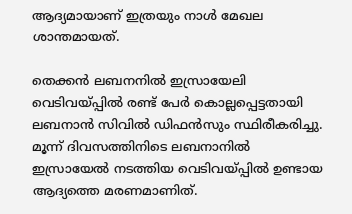ആദ്യമായാണ് ഇത്രയും നാൾ മേഖല ശാന്തമായത്.

തെക്കൻ ലബനനിൽ ഇസ്രായേലി വെടിവയ്പ്പിൽ രണ്ട് പേർ കൊല്ലപ്പെട്ടതായി ലബനാൻ സിവിൽ ഡിഫൻസും സ്ഥിരീകരിച്ചു. മൂന്ന് ദിവസത്തിനിടെ ലബനാനിൽ ഇസ്രായേൽ നടത്തിയ വെടിവയ്പ്പിൽ ഉണ്ടായ ആദ്യത്തെ മരണമാണിത്.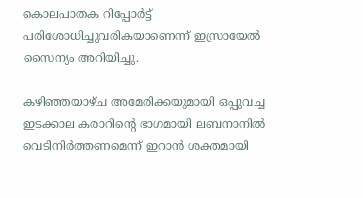കൊലപാതക റിപ്പോർട്ട് പരിശോധിച്ചുവരികയാണെന്ന് ഇസ്രായേൽ സൈന്യം അറിയിച്ചു.

കഴിഞ്ഞയാഴ്ച അമേരിക്കയുമായി ഒപ്പുവച്ച ഇടക്കാല കരാറിന്റെ ഭാഗമായി ലബനാനിൽ വെടിനിർത്തണമെന്ന് ഇറാൻ ശക്തമായി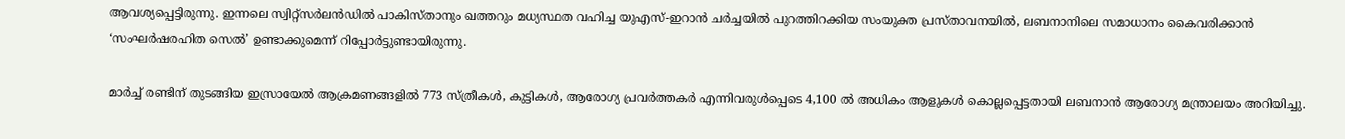ആവശ്യപ്പെട്ടിരുന്നു. ഇന്നലെ സ്വിറ്റ്‌സർലൻഡിൽ പാകിസ്താനും ഖത്തറും മധ്യസ്ഥത വഹിച്ച യുഎസ്-ഇറാൻ ചർച്ചയിൽ പുറത്തിറക്കിയ സംയുക്ത പ്രസ്താവനയിൽ, ലബനാനിലെ സമാധാനം കൈവരിക്കാൻ ‘സംഘർഷരഹിത സെൽ’ ഉണ്ടാക്കുമെന്ന് റിപ്പോർട്ടുണ്ടായിരുന്നു.

മാർച്ച് രണ്ടിന് തുടങ്ങിയ ഇസ്രായേൽ ആക്രമണങ്ങളിൽ 773 സ്ത്രീകൾ, കുട്ടികൾ, ആരോഗ്യ പ്രവർത്തകർ എന്നിവരുൾപ്പെടെ 4,100 ൽ അധികം ആളുകൾ കൊല്ലപ്പെട്ടതായി ലബനാൻ ആരോഗ്യ മന്ത്രാലയം അറിയിച്ചു.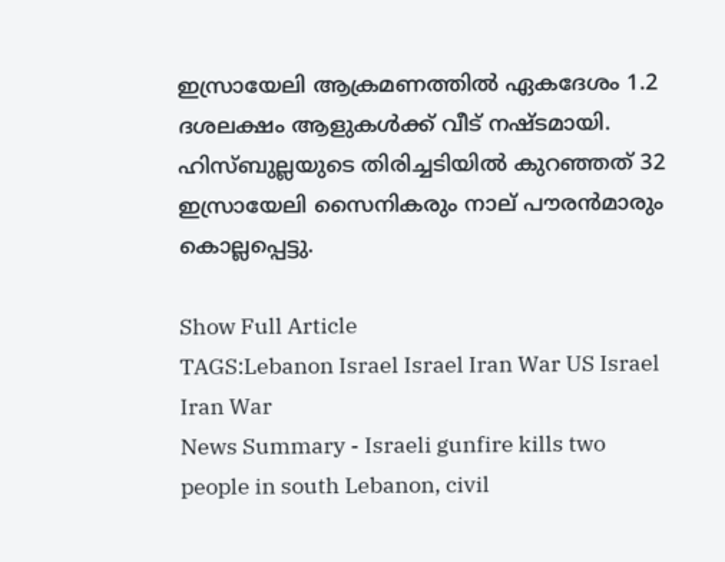ഇസ്രായേലി ആക്രമണത്തിൽ ഏകദേശം 1.2 ദശലക്ഷം ആളുകൾക്ക് വീട് നഷ്ടമായി. ഹിസ്ബുല്ലയുടെ തിരിച്ചടിയിൽ കുറഞ്ഞത് 32 ഇസ്രായേലി സൈനികരും നാല് പൗരൻമാരും കൊല്ലപ്പെട്ടു.

Show Full Article
TAGS:Lebanon Israel Israel Iran War US Israel Iran War
News Summary - Israeli gunfire kills two people in south Lebanon, civil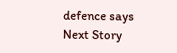defence says
Next Story